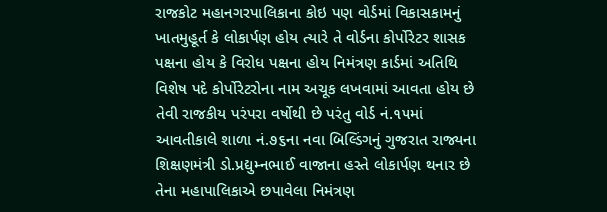રાજકોટ મહાનગરપાલિકાના કોઇ પણ વોર્ડમાં વિકાસકામનું ખાતમુહૂર્ત કે લોકાર્પણ હોય ત્યારે તે વોર્ડના કોર્પોરેટર શાસક પક્ષના હોય કે વિરોધ પક્ષના હોય નિમંત્રણ કાર્ડમાં અતિથિ વિશેષ પદે કોર્પોરેટરોના નામ અચૂક લખવામાં આવતા હોય છે તેવી રાજકીય પરંપરા વર્ષોથી છે પરંતુ વોર્ડ નં.૧૫માં આવતીકાલે શાળા નં.૭૬ના નવા બિલ્ડિંગનું ગુજરાત રાજ્યના શિક્ષણમંત્રી ડો.પ્રદ્યુમ્નભાઈ વાજાના હસ્તે લોકાર્પણ થનાર છે તેના મહાપાલિકાએ છપાવેલા નિમંત્રણ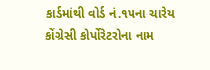કાર્ડમાંથી વોર્ડ નં.૧૫ના ચારેય કોંગ્રેસી કોર્પોરેટરોના નામ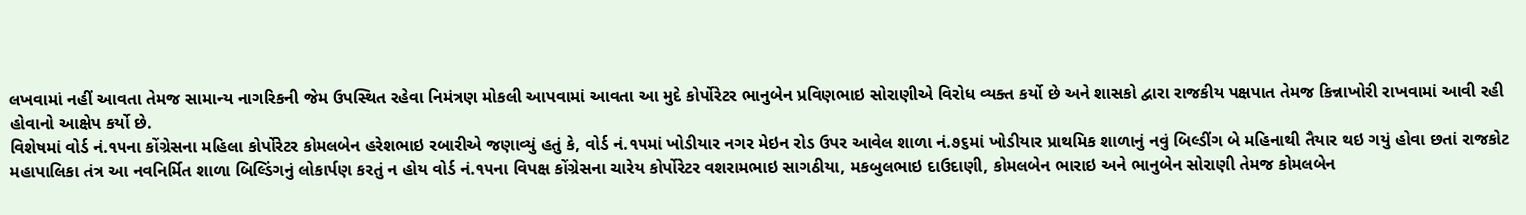લખવામાં નહીં આવતા તેમજ સામાન્ય નાગરિકની જેમ ઉપસ્થિત રહેવા નિમંત્રણ મોકલી આપવામાં આવતા આ મુદે કોર્પોરેટર ભાનુબેન પ્રવિણભાઇ સોરાણીએ વિરોધ વ્યક્ત કર્યો છે અને શાસકો દ્વારા રાજકીય પક્ષપાત તેમજ કિન્નાખોરી રાખવામાં આવી રહી હોવાનો આક્ષેપ કર્યો છે.
વિશેષમાં વોર્ડ નં.૧૫ના કોંગ્રેસના મહિલા કોર્પોરેટર કોમલબેન હરેશભાઇ રબારીએ જણાવ્યું હતું કે, વોર્ડ નં.૧૫માં ખોડીયાર નગર મેઇન રોડ ઉપર આવેલ શાળા નં.૭૬માં ખોડીયાર પ્રાથમિક શાળાનું નવું બિલ્ડીંગ બે મહિનાથી તૈયાર થઇ ગયું હોવા છતાં રાજકોટ મહાપાલિકા તંત્ર આ નવનિર્મિત શાળા બિલ્ડિંગનું લોકાર્પણ કરતું ન હોય વોર્ડ નં.૧૫ના વિપક્ષ કોંગ્રેસના ચારેય કોર્પોરેટર વશરામભાઇ સાગઠીયા, મકબુલભાઇ દાઉદાણી, કોમલબેન ભારાઇ અને ભાનુબેન સોરાણી તેમજ કોમલબેન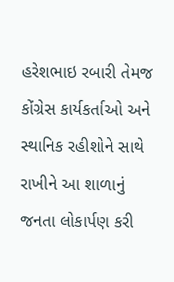હરેશભાઇ રબારી તેમજ કોંગ્રેસ કાર્યકર્તાઓ અને સ્થાનિક રહીશોને સાથે રાખીને આ શાળાનું જનતા લોકાર્પણ કરી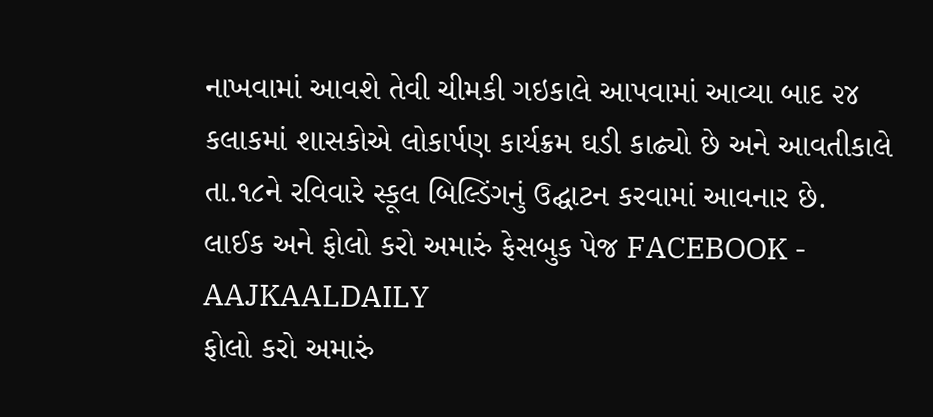નાખવામાં આવશે તેવી ચીમકી ગઇકાલે આપવામાં આવ્યા બાદ ૨૪ કલાકમાં શાસકોએ લોકાર્પણ કાર્યક્રમ ઘડી કાઢ્યો છે અને આવતીકાલે તા.૧૮ને રવિવારે સ્કૂલ બિલ્ડિંગનું ઉદ્ઘાટન કરવામાં આવનાર છે.
લાઈક અને ફોલો કરો અમારું ફેસબુક પેજ FACEBOOK - AAJKAALDAILY
ફોલો કરો અમારું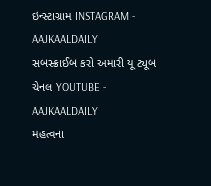ઇન્સ્ટાગ્રામ INSTAGRAM - AAJKAALDAILY
સબસ્ક્રાઈબ કરો અમારી યૂ ટ્યૂબ ચેનલ YOUTUBE - AAJKAALDAILY
મહત્વના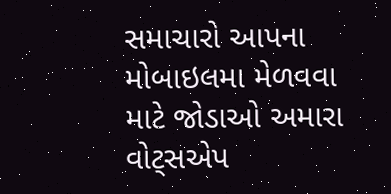સમાચારો આપના મોબાઇલમા મેળવવા માટે જોડાઓ અમારા વોટ્સએપ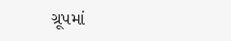ગ્રૂપમાં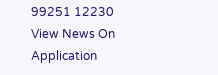99251 12230
View News On Application